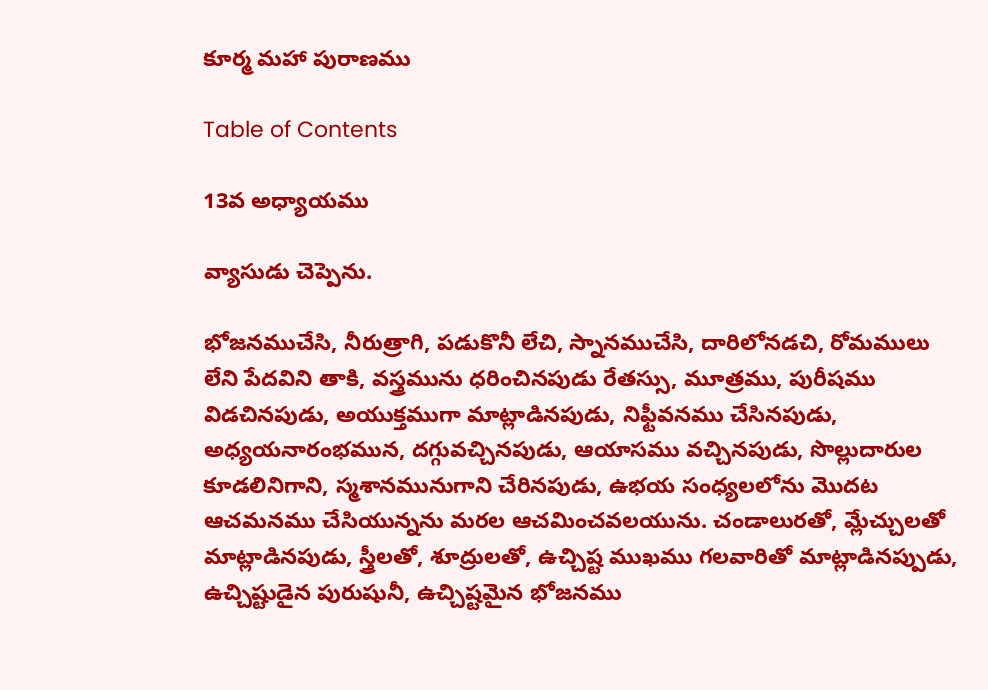కూర్మ మహా పురాణము

Table of Contents

13వ అధ్యాయము

వ్యాసుడు చెప్పెను.

భోజనముచేసి, నీరుత్రాగి, పడుకొనీ లేచి, స్నానముచేసి, దారిలోనడచి, రోమములు లేని పేదవిని తాకి, వస్త్రమును ధరించినపుడు రేతస్సు, మూత్రము, పురీషము విడచినపుడు, అయుక్తముగా మాట్లాడినపుడు, నిఫ్టీవనము చేసినపుడు, అధ్యయనారంభమున, దగ్గువచ్చినపుడు, ఆయాసము వచ్చినపుడు, సొల్లుదారుల కూడలినిగాని, స్మశానమునుగాని చేరినపుడు, ఉభయ సంధ్యలలోను మొదట ఆచమనము చేసియున్నను మరల ఆచమించవలయును. చండాలురతో, మ్లేచ్చులతో మాట్లాడినపుడు, స్త్రీలతో, శూద్రులతో, ఉచ్చిష్ట ముఖము గలవారితో మాట్లాడినప్పుడు, ఉచ్చిష్టుడైన పురుషునీ, ఉచ్చిష్టమైన భోజనము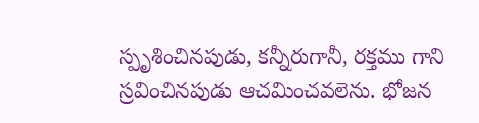స్పృశించినపుడు, కన్నీరుగానీ, రక్తము గాని స్రవించినపుడు ఆచమించవలెను. భోజన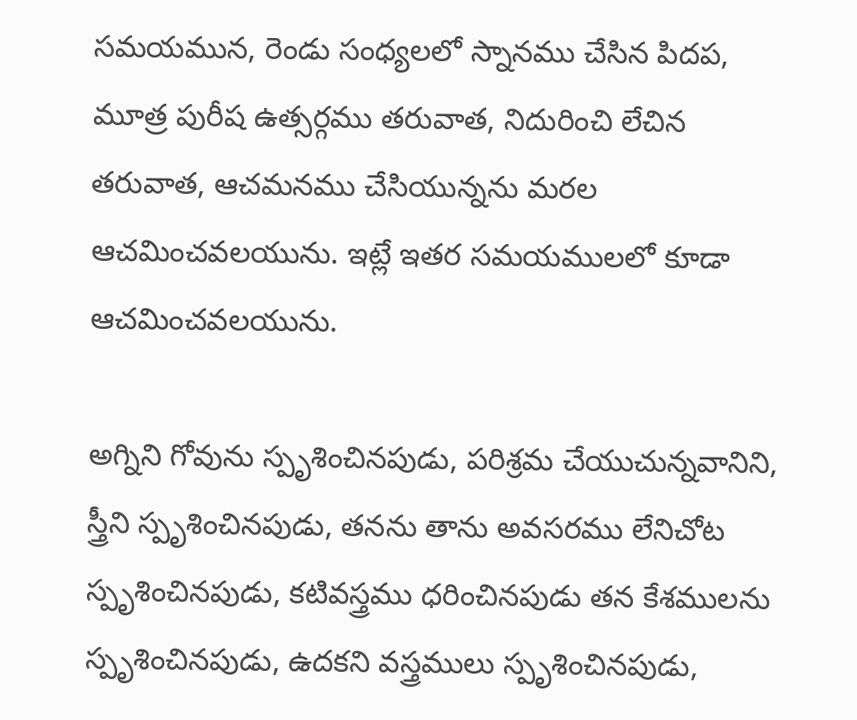సమయమున, రెండు సంధ్యలలో స్నానము చేసిన పిదప, మూత్ర పురీష ఉత్సర్గము తరువాత, నిదురించి లేచిన తరువాత, ఆచమనము చేసియున్నను మరల ఆచమించవలయును. ఇట్లే ఇతర సమయములలో కూడా ఆచమించవలయును.

అగ్నిని గోవును స్పృశించినపుడు, పరిశ్రమ చేయుచున్నవానిని, స్త్రీని స్పృశించినపుడు, తనను తాను అవసరము లేనిచోట స్పృశించినపుడు, కటివస్త్రము ధరించినపుడు తన కేశములను స్పృశించినపుడు, ఉదకని వస్త్రములు స్పృశించినపుడు,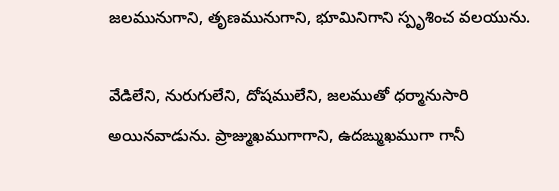జలమునుగాని, తృణమునుగాని, భూమినిగాని స్పృశించ వలయును.

వేడిలేని, నురుగులేని, దోషములేని, జలముతో ధర్మానుసారి అయినవాడును. ప్రాజ్ముఖముగాగాని, ఉదఙ్ముఖముగా గానీ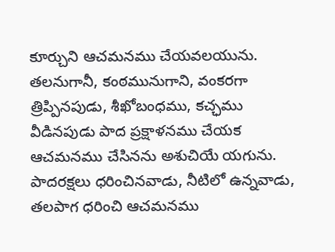కూర్చుని ఆచమనము చేయవలయును. తలనుగానీ, కంఠమునుగాని, వంకరగా త్రిప్పినపుడు, శీఖోబంధము, కచ్ఛము వీడినపుడు పాద ప్రక్షాళనము చేయక ఆచమనము చేసినను అశుచియే యగును. పాదరక్షలు ధరించినవాడు, నీటిలో ఉన్నవాడు, తలపాగ ధరించి ఆచమనము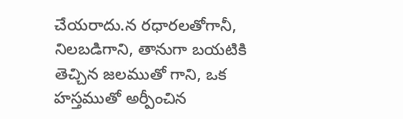చేయరాదు.న రధారలతోగానీ, నిలబడిగాని, తానుగా బయటికి తెచ్చిన జలముతో గాని, ఒక హస్తముతో అర్పీంచిన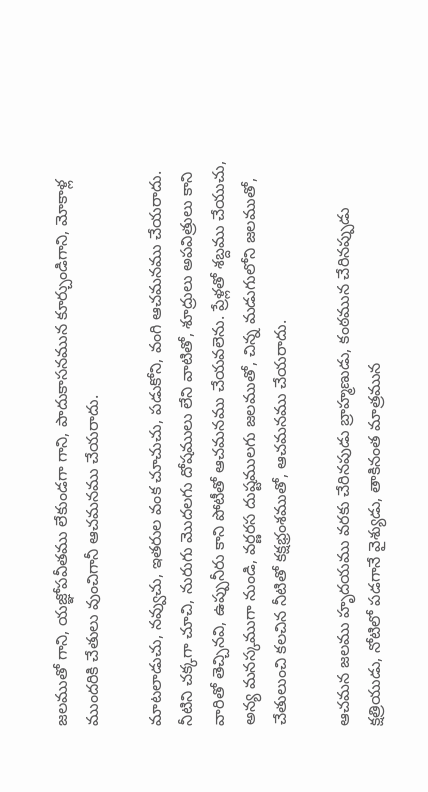జలముతో గాని, యజ్ఞోపవీతము లేకుండగా గాని, పాదుకాసనమున కూర్చుండిగాని, మోకాళ్ల ముందరికి చేతులు వుంచిగానీ ఆచమనము చేయరాదు.

మాటలాడుచు, నవ్వుచు, ఇతరుల వంక చూచుచు, పడుకోని, వంగి ఆచమనము చేయరాదు. నీటిని చక్కగా చూచి, నురుగు మొదలగు దోషములు లేని వాటితో, శూద్రులు అపవిత్రులు కాని వారితో తెచ్చినవి, ఉప్పునీరు కాని పోటీతో ఆచమనము చేయవలెను. ప్రేళ్లతో శబ్దము చేయుచు, అన్య మనస్కముగా నుండి, వర్ణరస దుష్టములగు జలముతో, చిన్న మడుగులోని జలముతో, చేతులుంచి కలచిన నీటితో కక్షభ్రంశముతో, ఆచమనము చేయరాదు.

ఆచమన జలము హృదయము వరకు చేరినపుడు బ్రాహ్మణుడు, కంఠమున చేరినప్పుడు క్షత్రియుడు, నోటిలో పడగానే వైశ్యుడు, తాకినంత మాత్రమున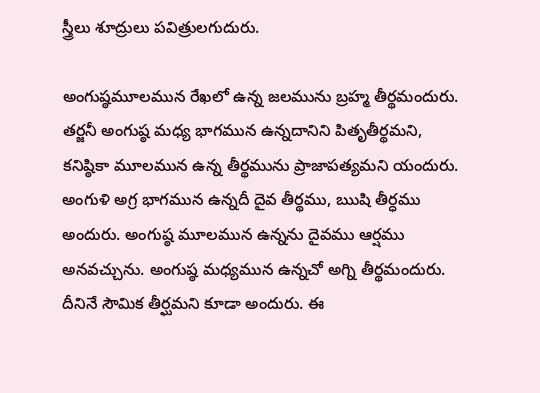స్త్రీలు శూద్రులు పవిత్రులగుదురు.

అంగుష్ఠమూలమున రేఖలో ఉన్న జలమును బ్రహ్మ తీర్థమందురు. తర్జనీ అంగుష్ఠ మధ్య భాగమున ఉన్నదానిని పితృతీర్థమని, కనిష్ఠికా మూలమున ఉన్న తీర్థమును ప్రాజాపత్యమని యందురు. అంగుళి అగ్ర భాగమున ఉన్నదీ దైవ తీర్థము, ఋషి తీర్ధము అందురు. అంగుష్ఠ మూలమున ఉన్నను దైవము ఆర్షము అనవచ్చును. అంగుష్ఠ మధ్యమున ఉన్నచో అగ్ని తీర్థమందురు. దీనినే సౌమిక తీర్ఘమని కూడా అందురు. ఈ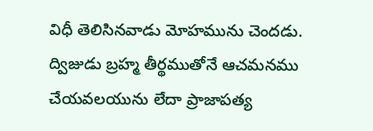విధీ తెలిసినవాడు మోహమును చెందడు. ద్విజుడు బ్రహ్మ తీర్థముతోనే ఆచమనము చేయవలయును లేదా ప్రాజాపత్య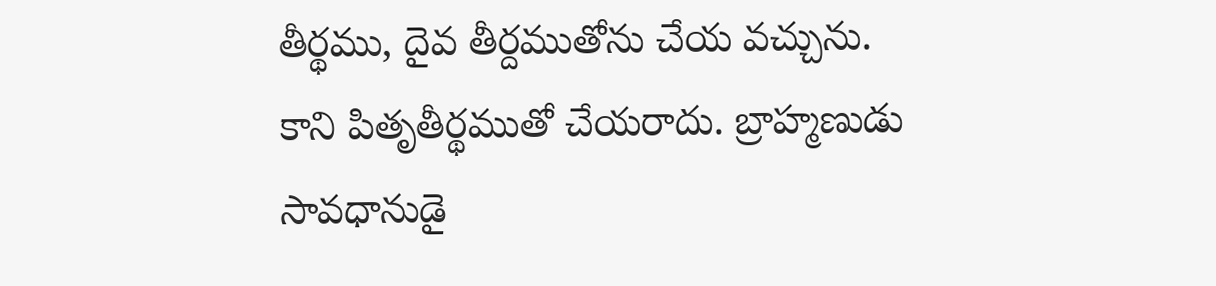తీర్థము, దైవ తీర్దముతోను చేయ వచ్చును. కాని పితృతీర్థముతో చేయరాదు. బ్రాహ్మణుడు సావధానుడై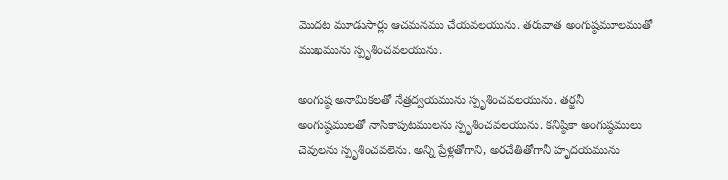మొదట మూడుసార్లు ఆచమనము చేయవలయును. తరువాత అంగుష్ఠమూలముతో ముఖమును స్పృశించవలయును.

అంగుష్ఠ అనామికలతో నేత్రద్వయమును స్పృశించవలయును. తర్జనీ అంగుష్ఠములతో నాసికాపుటములను స్పృశించవలయును. కనిష్ఠికా అంగుష్ఠములు చెవులను స్పృశించవలెను. అన్ని ప్రేళ్లతోగాని, అరచేతితోగానీ హృదయమును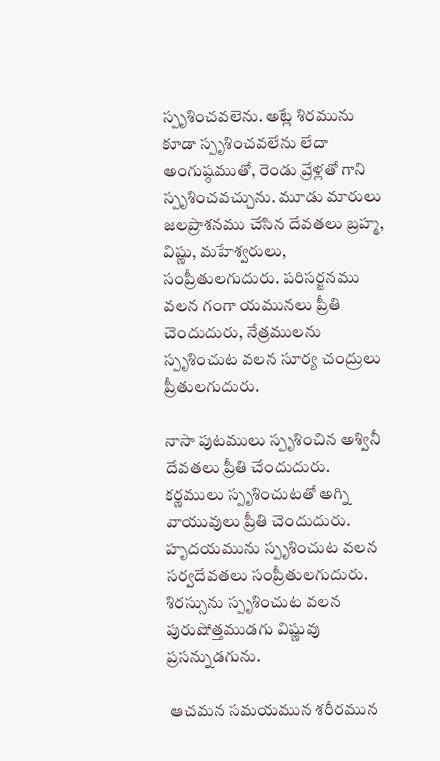స్పృశించవలెను. అట్లే శిరమును కూడా స్పృశించవలేను లేదా అంగుష్ఠముతో, రెండు వ్రేళ్లతో గాని స్పృశించవచ్చును. మూడు మారులు జలప్రాశనము చేసిన దేవతలు బ్రహ్మ, విష్ణు, మహేశ్వరులు, సంప్రీతులగుదురు. పరిసర్జనము వలన గంగా యమునలు ప్రీతి చెందుదురు, నేత్రములను స్పృశించుట వలన సూర్య చంద్రులు ప్రీతులగుదురు.

నాసా పుటములు స్పృశించిన అశ్వినీ దేవతలు ప్రీతి చేందుదురు. కర్ణములు స్పృశించుటతో అగ్ని వాయువులు ప్రీతి చెందుదురు. హృదయమును స్పృశించుట వలన సర్వదేవతలు సంప్రీతులగుదురు. శిరస్సును స్పృశించుట వలన పురుషోత్తముడగు విష్ణువు ప్రసన్నుడగును.

 ఆచమన సమయమున శరీరమున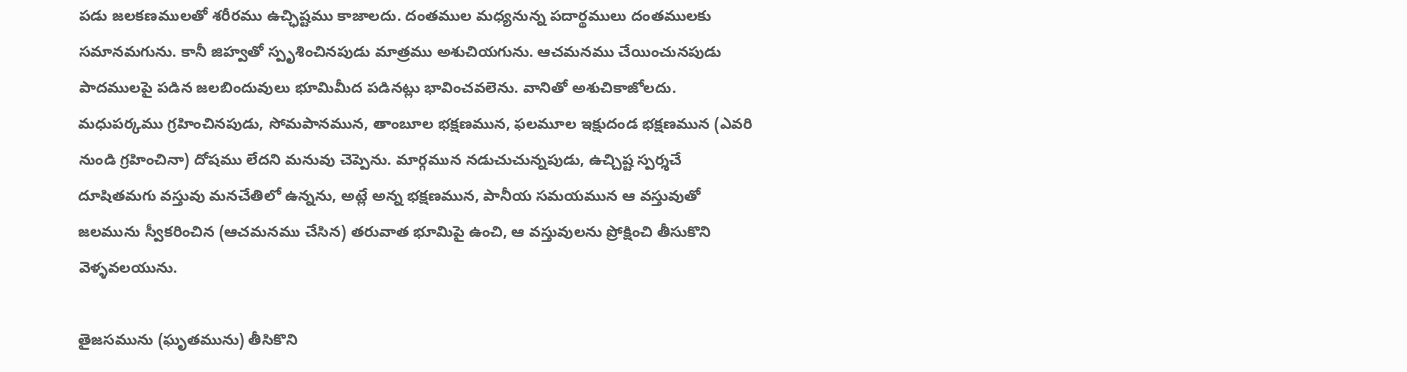పడు జలకణములతో శరీరము ఉచ్ఛిష్టము కాజాలదు. దంతముల మధ్యనున్న పదార్థములు దంతములకు సమానమగును. కానీ జిహ్వతో స్పృశించినపుడు మాత్రము అశుచియగును. ఆచమనము చేయించునపుడు పాదములపై పడిన జలబిందువులు భూమిమీద పడినట్లు భావించవలెను. వానితో అశుచికాజోలదు. మధుపర్కము గ్రహించినపుడు, సోమపానమున, తాంబూల భక్షణమున, ఫలమూల ఇక్షుదండ భక్షణమున (ఎవరి నుండి గ్రహించినా) దోషము లేదని మనువు చెప్పెను. మార్గమున నడుచుచున్నపుడు, ఉచ్చిష్ట స్పర్శచే దూషితమగు వస్తువు మనచేతిలో ఉన్నను, అట్లే అన్న భక్షణమున, పానీయ సమయమున ఆ వస్తువుతో జలమును స్వీకరించిన (ఆచమనము చేసిన) తరువాత భూమిపై ఉంచి, ఆ వస్తువులను ప్రోక్షించి తీసుకొని వెళ్ళవలయును.

తైజసమును (ఘృతమును) తీసికొని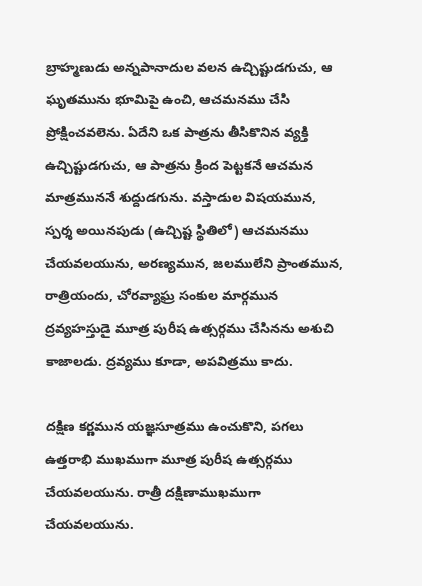బ్రాహ్మణుడు అన్నపానాదుల వలన ఉచ్చిష్టుడగుచు, ఆ ఘృతమును భూమిపై ఉంచి, ఆచమనము చేసి ప్రోక్షించవలెను. ఏదేని ఒక పాత్రను తీసికొనిన వ్యక్తి ఉచ్చిష్టుడగుచు, ఆ పాత్రను క్రింద పెట్టకనే ఆచమన మాత్రముననే శుద్దుడగును. వస్తాడుల విషయమున, స్పర్శ అయినపుడు (ఉచ్చిష్ట స్థితిలో) ఆచమనము చేయవలయును, అరణ్యమున, జలములేని ప్రాంతమున, రాత్రియందు, చోరవ్యాఘ్ర సంకుల మార్గమున ద్రవ్యహస్తుడై మూత్ర పురీష ఉత్సర్గము చేసినను అశుచి కాజాలడు. ద్రవ్యము కూడా, అపవిత్రము కాదు.

దక్షిణ కర్ణమున యజ్ఞసూత్రము ఉంచుకొని, పగలు ఉత్తరాభి ముఖముగా మూత్ర పురీష ఉత్సర్గము చేయవలయును. రాత్రీ దక్షిణాముఖముగా చేయవలయును.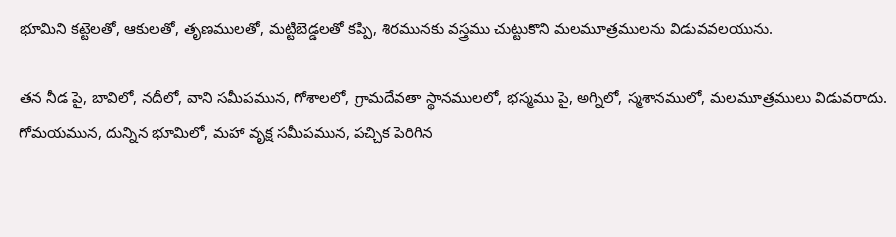భూమిని కట్టెలతో, ఆకులతో, తృణములతో, మట్టిబెడ్డలతో కప్పి, శిరమునకు వస్త్రము చుట్టుకొని మలమూత్రములను విడువవలయును.

తన నీడ పై, బావిలో, నదీలో, వాని సమీపమున, గోశాలలో, గ్రామదేవతా స్థానములలో, భస్మము పై, అగ్నిలో, స్మశానములో, మలమూత్రములు విడువరాదు. గోమయమున, దున్నిన భూమిలో, మహా వృక్ష సమీపమున, పచ్చిక పెరిగిన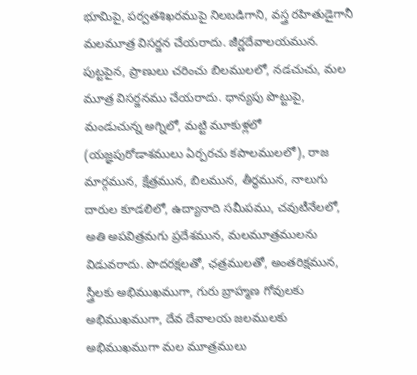భూమిపై, పర్వతశిఖరముపై నిలబడిగాని, వస్త్ర రహితుడైగానీ మలమూత్ర విసర్జన చేయరాదు. జీర్ణదేవాలయమున. పుట్టపైన, ప్రాణులు చరించు బిలములలో, నడచుచు, మల మూత్ర విసర్జనము చేయరాదు. ధాన్యపు పొట్టుపై, మండుచున్న అగ్నిలో, మట్టి మూకుళ్లలో (యజ్ఞపురోడాశములు ఏర్పరచు కపాలములలో), రాజ మార్గమున, క్షేత్రమున, బిలమున, తీర్థమున, నాలుగు దారుల కూడలిలో, ఉద్యానాది సమీపము, చవుటీనేలలో, అతి అపవిత్రమగు ప్రదేశమున, మలమూత్రములను విడువరాదు. పొదరక్షలతో, ఛత్రములతో, అంతరిక్షమున, స్త్రీలకు అభిముఖముగా, గురు బ్రాహ్మణ గోవులకు అభిముఖముగా, దేవ దేవాలయ జలములకు అభిముఖముగా మల మూత్రములు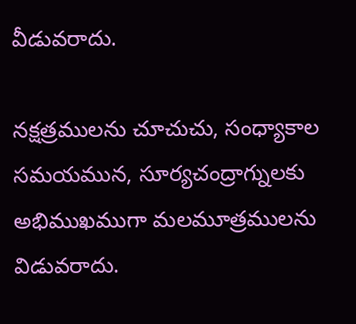వీడువరాదు.

నక్షత్రములను చూచుచు, సంధ్యాకాల సమయమున, సూర్యచంద్రాగ్నులకు అభిముఖముగా మలమూత్రములను విడువరాదు.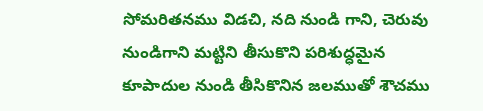సోమరితనము విడచి, నది నుండి గాని, చెరువు నుండిగాని మట్టిని తీసుకొని పరిశుద్ధమైన కూపాదుల నుండి తీసికొనిన జలముతో శౌచము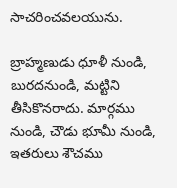సాచరించవలయును.

బ్రాహ్మణుడు ధూళీ నుండి, బురదనుండి, మట్టిని తీసికొనరాదు. మార్గము నుండి, చౌడు భూమీ నుండి, ఇతరులు శౌచము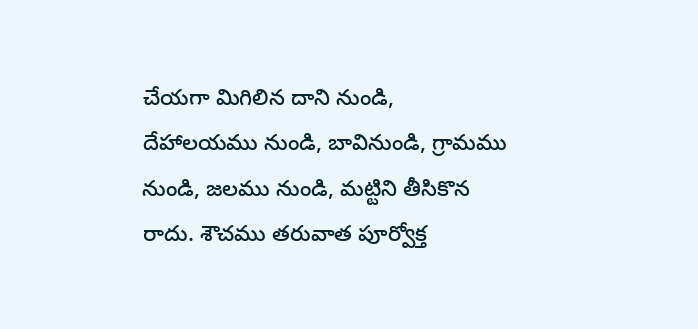చేయగా మిగిలిన దాని నుండి, దేహాలయము నుండి, బావినుండి, గ్రామము నుండి, జలము నుండి, మట్టిని తీసికొన రాదు. శౌచము తరువాత పూర్వోక్త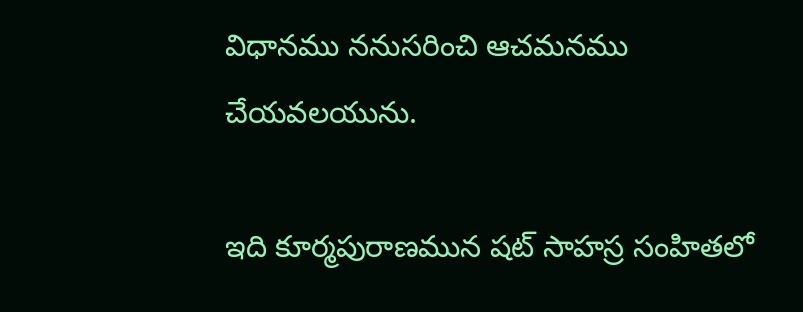విధానము ననుసరించి ఆచమనము చేయవలయును.

ఇది కూర్మపురాణమున షట్ సాహస్ర సంహితలో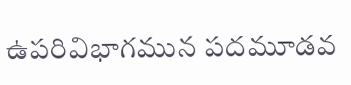ఉపరివిభాగమున పదమూడవ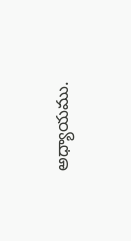అధ్యాయము.